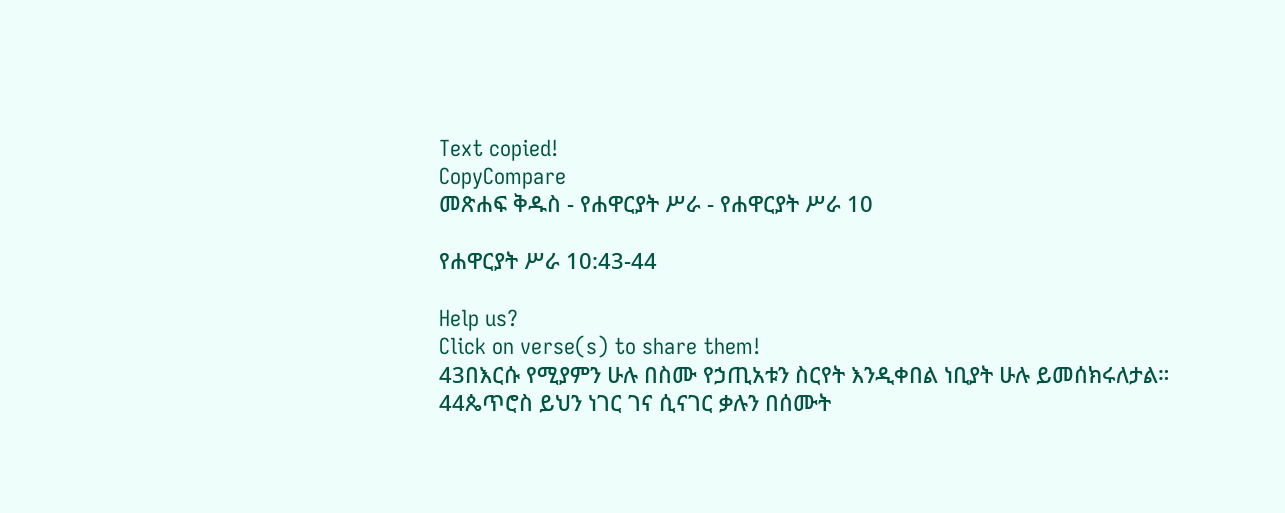Text copied!
CopyCompare
መጽሐፍ ቅዱስ - የሐዋርያት ሥራ - የሐዋርያት ሥራ 10

የሐዋርያት ሥራ 10:43-44

Help us?
Click on verse(s) to share them!
43በእርሱ የሚያምን ሁሉ በስሙ የኃጢአቱን ስርየት እንዲቀበል ነቢያት ሁሉ ይመሰክሩለታል።
44ጴጥሮስ ይህን ነገር ገና ሲናገር ቃሉን በሰሙት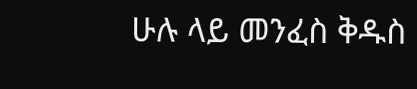ሁሉ ላይ መንፈስ ቅዱስ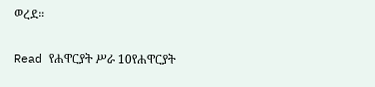ወረደ።

Read የሐዋርያት ሥራ 10የሐዋርያት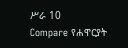ሥራ 10
Compare የሐዋርያት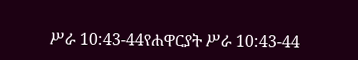ሥራ 10:43-44የሐዋርያት ሥራ 10:43-44